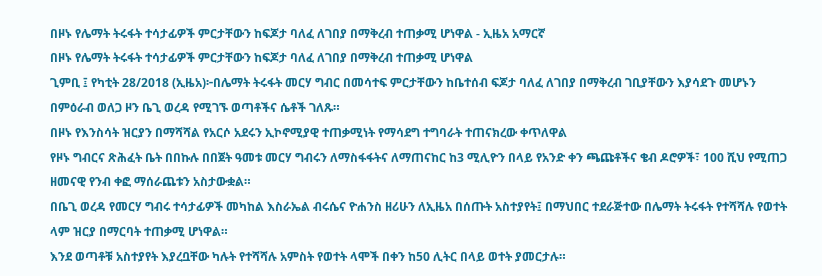በዞኑ የሌማት ትሩፋት ተሳታፊዎች ምርታቸውን ከፍጆታ ባለፈ ለገበያ በማቅረብ ተጠቃሚ ሆነዋል - ኢዜአ አማርኛ
በዞኑ የሌማት ትሩፋት ተሳታፊዎች ምርታቸውን ከፍጆታ ባለፈ ለገበያ በማቅረብ ተጠቃሚ ሆነዋል
ጊምቢ ፤ የካቲት 28/2018 (ኢዜአ)፦በሌማት ትሩፋት መርሃ ግብር በመሳተፍ ምርታቸውን ከቤተሰብ ፍጆታ ባለፈ ለገበያ በማቅረብ ገቢያቸውን እያሳደጉ መሆኑን በምዕራብ ወለጋ ዞን ቤጊ ወረዳ የሚገኙ ወጣቶችና ሴቶች ገለጹ።
በዞኑ የእንስሳት ዝርያን በማሻሻል የአርሶ አደሩን ኢኮኖሚያዊ ተጠቃሚነት የማሳደግ ተግባራት ተጠናክረው ቀጥለዋል
የዞኑ ግብርና ጽሕፈት ቤት በበኩሉ በበጀት ዓመቱ መርሃ ግብሩን ለማስፋፋትና ለማጠናከር ከ3 ሚሊዮን በላይ የአንድ ቀን ጫጩቶችና ቄብ ዶሮዎች፣ 100 ሺህ የሚጠጋ ዘመናዊ የንብ ቀፎ ማሰራጨቱን አስታውቋል።
በቤጊ ወረዳ የመርሃ ግብሩ ተሳታፊዎች መካከል እስራኤል ብሩሴና ዮሐንስ ዘሪሁን ለኢዜአ በሰጡት አስተያየት፤ በማህበር ተደራጅተው በሌማት ትሩፋት የተሻሻሉ የወተት ላም ዝርያ በማርባት ተጠቃሚ ሆነዋል።
እንደ ወጣቶቹ አስተያየት እያረቧቸው ካሉት የተሻሻሉ አምስት የወተት ላሞች በቀን ከ50 ሊትር በላይ ወተት ያመርታሉ።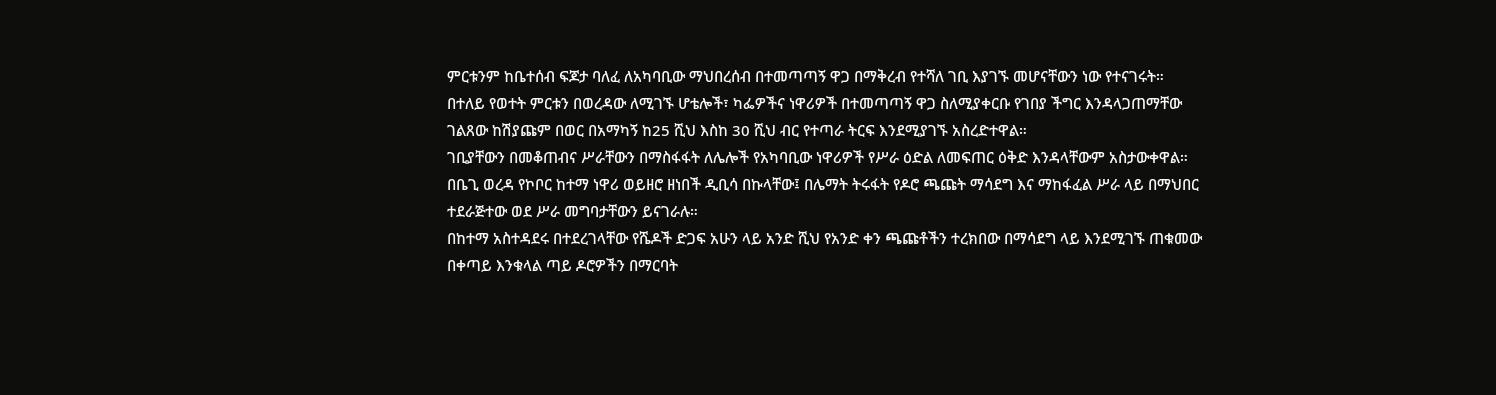ምርቱንም ከቤተሰብ ፍጆታ ባለፈ ለአካባቢው ማህበረሰብ በተመጣጣኝ ዋጋ በማቅረብ የተሻለ ገቢ እያገኙ መሆናቸውን ነው የተናገሩት።
በተለይ የወተት ምርቱን በወረዳው ለሚገኙ ሆቴሎች፣ ካፌዎችና ነዋሪዎች በተመጣጣኝ ዋጋ ስለሚያቀርቡ የገበያ ችግር እንዳላጋጠማቸው ገልጸው ከሽያጩም በወር በአማካኝ ከ25 ሺህ እስከ 30 ሺህ ብር የተጣራ ትርፍ እንደሚያገኙ አስረድተዋል።
ገቢያቸውን በመቆጠብና ሥራቸውን በማስፋፋት ለሌሎች የአካባቢው ነዋሪዎች የሥራ ዕድል ለመፍጠር ዕቅድ እንዳላቸውም አስታውቀዋል።
በቤጊ ወረዳ የኮቦር ከተማ ነዋሪ ወይዘሮ ዘነበች ዲቢሳ በኩላቸው፤ በሌማት ትሩፋት የዶሮ ጫጩት ማሳደግ እና ማከፋፈል ሥራ ላይ በማህበር ተደራጅተው ወደ ሥራ መግባታቸውን ይናገራሉ።
በከተማ አስተዳደሩ በተደረገላቸው የሼዶች ድጋፍ አሁን ላይ አንድ ሺህ የአንድ ቀን ጫጩቶችን ተረክበው በማሳደግ ላይ እንደሚገኙ ጠቁመው በቀጣይ እንቁላል ጣይ ዶሮዎችን በማርባት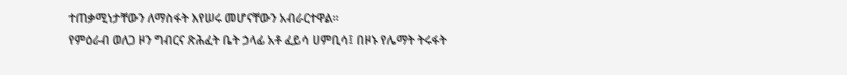ተጠቃሚነታቸውን ለማስፋት እየሠሩ መሆናቸውን አብራርተዋል።
የምዕራብ ወለጋ ዞን ግብርና ጽሕፈት ቤት ኃላፊ አቶ ፈይሳ ሀምቢሳ፤ በዞኑ የሌማት ትሩፋት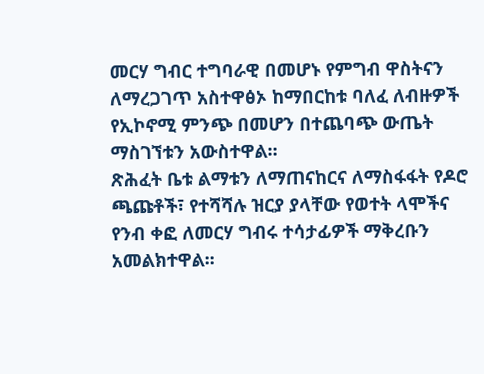መርሃ ግብር ተግባራዊ በመሆኑ የምግብ ዋስትናን ለማረጋገጥ አስተዋፅኦ ከማበርከቱ ባለፈ ለብዙዎች የኢኮኖሚ ምንጭ በመሆን በተጨባጭ ውጤት ማስገኘቱን አውስተዋል።
ጽሕፈት ቤቱ ልማቱን ለማጠናከርና ለማስፋፋት የዶሮ ጫጩቶች፣ የተሻሻሉ ዝርያ ያላቸው የወተት ላሞችና የንብ ቀፎ ለመርሃ ግብሩ ተሳታፊዎች ማቅረቡን አመልክተዋል፡፡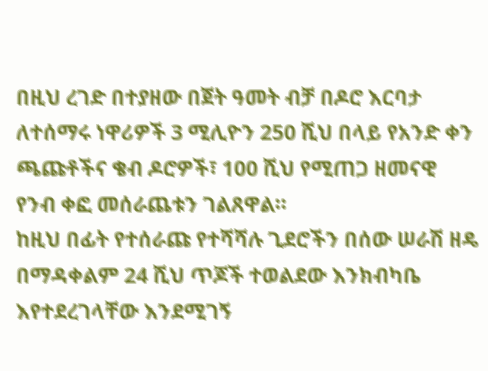በዚህ ረገድ በተያዘው በጀት ዓመት ብቻ በዶሮ እርባታ ለተሰማሩ ነዋሪዎች 3 ሚሊዮን 250 ሺህ በላይ የአንድ ቀን ጫጩቶችና ቄብ ዶሮዎች፣ 100 ሺህ የሚጠጋ ዘመናዊ የንብ ቀፎ መሰራጨቱን ገልጸዋል።
ከዚህ በፊት የተሰራጩ የተሻሻሉ ጊደሮችን በሰው ሠራሽ ዘዴ በማዳቀልም 24 ሺህ ጥጆች ተወልደው እንክብካቤ እየተደረገላቸው እንደሚገኝ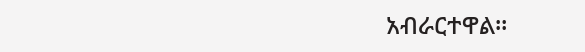አብራርተዋል።